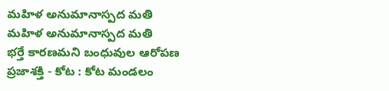మహిళ అనుమానాస్పద మతి
మహిళ అనుమానాస్పద మతి
భర్తే కారణమని బంధువుల ఆరోపణ
ప్రజాశక్తి - కోట : కోట మండలం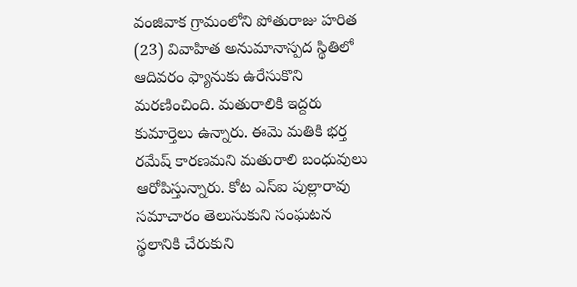వంజివాక గ్రామంలోని పోతురాజు హరిత (23) వివాహిత అనుమానాస్పద స్థితిలో ఆదివరం ఫ్యానుకు ఉరేసుకొని మరణించింది. మతురాలికి ఇద్దరు కుమార్తెలు ఉన్నారు. ఈమె మతికి భర్త రమేష్ కారణమని మతురాలి బంధువులు ఆరోపిస్తున్నారు. కోట ఎస్ఐ పుల్లారావు సమాచారం తెలుసుకుని సంఘటన స్థలానికి చేరుకుని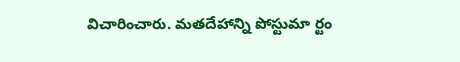విచారించారు. మతదేహాన్ని పోస్టుమా ర్టం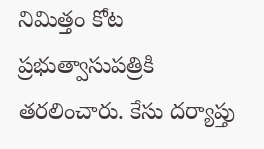నిమిత్తం కోట ప్రభుత్వాసుపత్రికి తరలించారు. కేసు దర్యాప్తు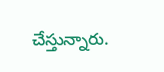చేస్తున్నారు.